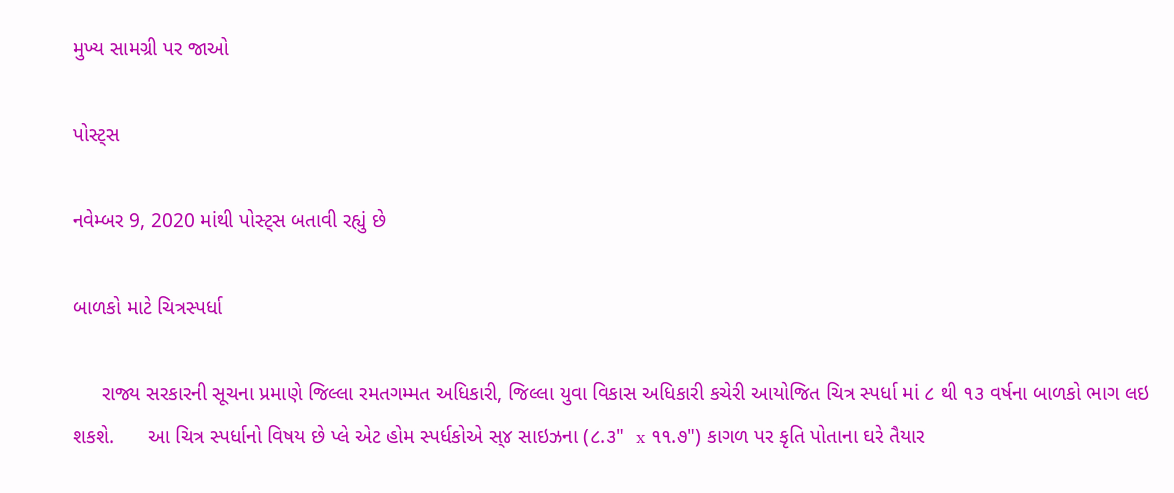મુખ્ય સામગ્રી પર જાઓ

પોસ્ટ્સ

નવેમ્બર 9, 2020 માંથી પોસ્ટ્સ બતાવી રહ્યું છે

બાળકો માટે ચિત્રસ્પર્ધા

     રાજ્ય સરકારની સૂચના પ્રમાણે જિલ્લા રમતગમ્મત અધિકારી, જિલ્લા યુવા વિકાસ અધિકારી કચેરી આયોજિત ચિત્ર સ્પર્ધા માં ૮ થી ૧૩ વર્ષના બાળકો ભાગ લઇ શકશે.      આ ચિત્ર સ્પર્ધાનો વિષય છે પ્લે એટ હોમ સ્પર્ધકોએ સ્૪ સાઇઝના (૮.૩"  x ૧૧.૭") કાગળ પર કૃતિ પોતાના ઘરે તૈયાર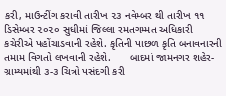કરી, માઉન્ટીંગ કરાવી તારીખ ૨૩ નવેમ્બર થી તારીખ ૧૧ ડિસેમ્બર ૨૦૨૦ સુધીમાં જિલ્લા રમતગમ્મત અધિકારી કચેરીએ પહોંચાડવાની રહેશે. કૃતિની પાછળ કૃતિ બનાવનારની તમામ વિગતો લખવાની રહેશે.      બાદમાં જામનગર શહેર-ગ્રામ્યમાંથી ૩-૩ ચિત્રો પસંદગી કરી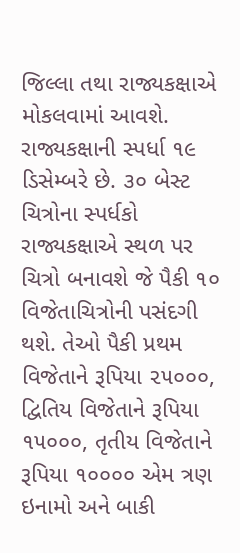જિલ્લા તથા રાજ્યકક્ષાએ મોકલવામાં આવશે. રાજ્યકક્ષાની સ્પર્ધા ૧૯ ડિસેમ્બરે છે. ૩૦ બેસ્ટ ચિત્રોના સ્પર્ધકો રાજ્યકક્ષાએ સ્થળ પર ચિત્રો બનાવશે જે પૈકી ૧૦ વિજેતાચિત્રોની પસંદગી થશે. તેઓ પૈકી પ્રથમ વિજેતાને રૂપિયા ૨૫૦૦૦, દ્વિતિય વિજેતાને રૂપિયા ૧૫૦૦૦, તૃતીય વિજેતાને રૂપિયા ૧૦૦૦૦ એમ ત્રણ ઇનામો અને બાકી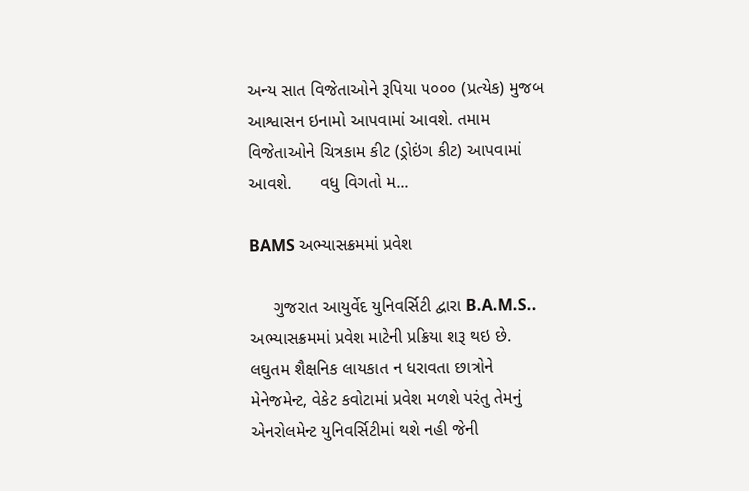અન્ય સાત વિજેતાઓને રૂપિયા ૫૦૦૦ (પ્રત્યેક) મુજબ આશ્વાસન ઇનામો આપવામાં આવશે. તમામ વિજેતાઓને ચિત્રકામ કીટ (ડ્રોઇંગ કીટ) આપવામાં આવશે.      વધુ વિગતો મ...

BAMS અભ્યાસક્રમમાં પ્રવેશ

     ગુજરાત આયુર્વેદ યુનિવર્સિટી દ્વારા B.A.M.S.. અભ્યાસક્રમમાં પ્રવેશ માટેની પ્રક્રિયા શરૂ થઇ છે. લઘુતમ શૈક્ષનિક લાયકાત ન ધરાવતા છાત્રોને મેનેજમેન્ટ, વેકેટ કવોટામાં પ્રવેશ મળશે પરંતુ તેમનું એનરોલમેન્ટ યુનિવર્સિટીમાં થશે નહી જેની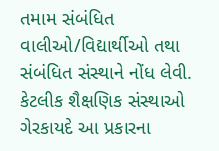તમામ સંબંધિત વાલીઓ/વિદ્યાર્થીઓ તથા સંબંધિત સંસ્થાને નોંધ લેવી.      કેટલીક શૈક્ષણિક સંસ્થાઓ ગેરકાયદે આ પ્રકારના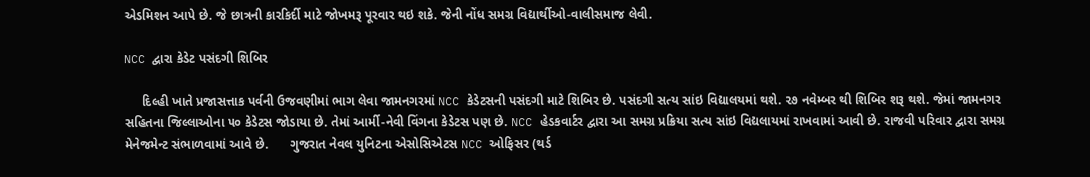એડમિશન આપે છે. જે છાત્રની કારકિર્દી માટે જોખમરૂ પૂરવાર થઇ શકે. જેની નોંધ સમગ્ર વિદ્યાર્થીઓ-વાલીસમાજ લેવી.

NCC દ્વારા કેડેટ પસંદગી શિબિર

     દિલ્હી ખાતે પ્રજાસત્તાક પર્વની ઉજવણીમાં ભાગ લેવા જામનગરમાં NCC કેડેટસની પસંદગી માટે શિબિર છે. પસંદગી સત્ય સાંઇ વિદ્યાલયમાં થશે. ૨૭ નવેમ્બર થી શિબિર શરૂ થશે. જેમાં જામનગર સહિતના જિલ્લાઓના ૫૦ કેડેટસ જોડાયા છે. તેમાં આર્મી-નેવી વિંગના કેડેટસ પણ છે. NCC હેડકવાર્ટર દ્વારા આ સમગ્ર પ્રક્રિયા સત્ય સાંઇ વિદ્યલાયમાં રાખવામાં આવી છે. રાજવી પરિવાર દ્વારા સમગ્ર મેનેજમેન્ટ સંભાળવામાં આવે છે.      ગુજરાત નેવલ યુનિટના એસોસિએટસ NCC ઓફિસર (થર્ડ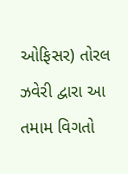ઓફિસર) તોરલ ઝવેરી દ્વારા આ તમામ વિગતો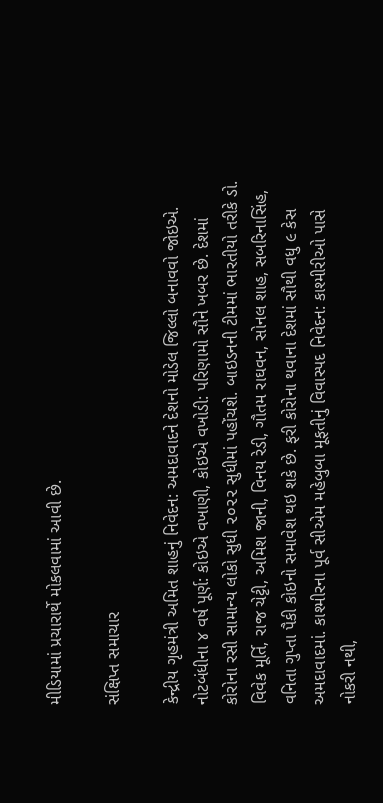મીડિયામાં પ્રચારાર્થે મોકલવામાં આવી છે.

સંક્ષિપ્ત સમાચાર

કેન્દ્રીય ગૃહમંત્રી અમિત શાહનું નિવેદન: અમદાવાદને દેશનો મોડેલ જિલ્લો બનાવવો જોઇએ. નોટબંધીના ૪ વર્ષ પૂર્ણ: કોઇએ વખાણી, કોઇએ વખોડી: પરિણામો સૌને ખબર છે. દેશમાં કોરોના રસી સામાન્ય લોકો સુધી ૨૦૨૨ સુધીમાં પહોંચશે. બાઇડનની ટીમમાં ભારતીયો તરીકે ડો. વિવેક મૂર્તિ, રાજ ચેટ્ટી, અમિશ જાની, વિનય રેડી, ગૌતમ રાઘવન, સોનલ શાહ, સબરિનાસિંહ, વનિતા ગુપ્તા પૈકી કોઇનો સમાવેશ થઇ શકે છે. ફરી કોરોના થવાના દેશમાં સૌથી વધુ ૯ કેસ અમદાવાદમાં. કાશ્મીરના પૂર્વ સીએમ મહેબુબા મૂફતીનું વિવાસ્પદ નિવેદન: કાશ્મીરીઓ પાસે નોકરી નથી,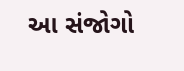આ સંજોગો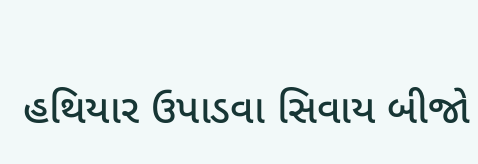હથિયાર ઉપાડવા સિવાય બીજો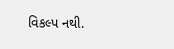વિકલ્પ નથી.